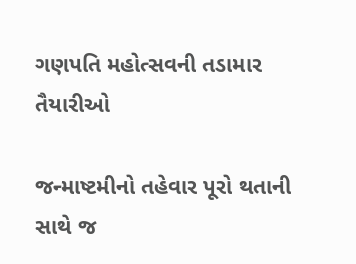ગણપતિ મહોત્સવની તડામાર તૈયારીઓ

જન્માષ્ટમીનો તહેવાર પૂરો થતાની સાથે જ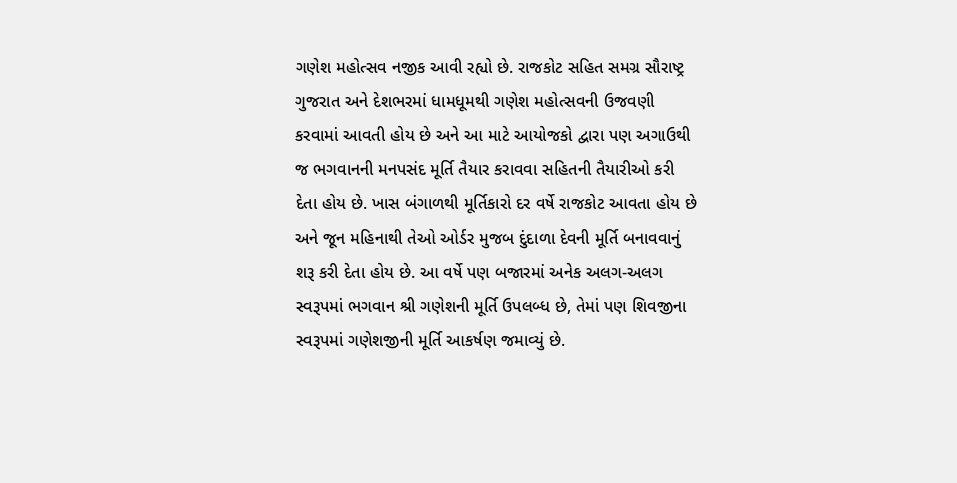ગણેશ મહોત્સવ નજીક આવી રહ્યો છે. રાજકોટ સહિત સમગ્ર સૌરાષ્ટ્ર ગુજરાત અને દેશભરમાં ધામધૂમથી ગણેશ મહોત્સવની ઉજવણી કરવામાં આવતી હોય છે અને આ માટે આયોજકો દ્વારા પણ અગાઉથી જ ભગવાનની મનપસંદ મૂર્તિ તૈયાર કરાવવા સહિતની તૈયારીઓ કરી દેતા હોય છે. ખાસ બંગાળથી મૂર્તિકારો દર વર્ષે રાજકોટ આવતા હોય છે અને જૂન મહિનાથી તેઓ ઓર્ડર મુજબ દુંદાળા દેવની મૂર્તિ બનાવવાનું શરૂ કરી દેતા હોય છે. આ વર્ષે પણ બજારમાં અનેક અલગ-અલગ સ્વરૂપમાં ભગવાન શ્રી ગણેશની મૂર્તિ ઉપલબ્ધ છે, તેમાં પણ શિવજીના સ્વરૂપમાં ગણેશજીની મૂર્તિ આકર્ષણ જમાવ્યું છે.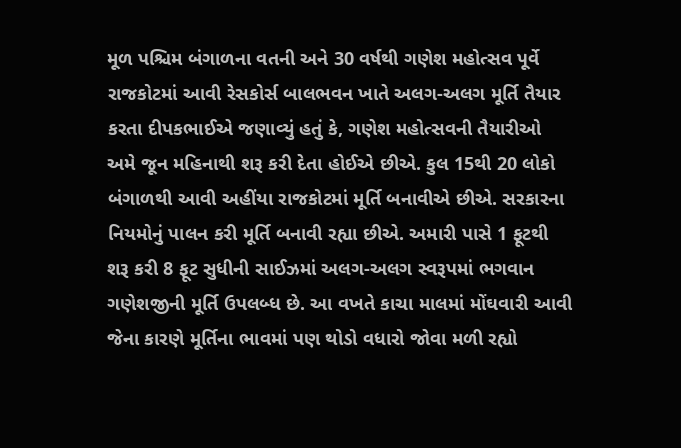મૂળ પશ્ચિમ બંગાળના વતની અને 30 વર્ષથી ગણેશ મહોત્સવ પૂર્વે રાજકોટમાં આવી રેસકોર્સ બાલભવન ખાતે અલગ-અલગ મૂર્તિ તૈયાર કરતા દીપકભાઈએ જણાવ્યું હતું કે, ગણેશ મહોત્સવની તૈયારીઓ અમે જૂન મહિનાથી શરૂ કરી દેતા હોઈએ છીએ. કુલ 15થી 20 લોકો બંગાળથી આવી અહીંયા રાજકોટમાં મૂર્તિ બનાવીએ છીએ. સરકારના નિયમોનું પાલન કરી મૂર્તિ બનાવી રહ્યા છીએ. અમારી પાસે 1 ફૂટથી શરૂ કરી 8 ફૂટ સુધીની સાઈઝમાં અલગ-અલગ સ્વરૂપમાં ભગવાન ગણેશજીની મૂર્તિ ઉપલબ્ધ છે. આ વખતે કાચા માલમાં મોંઘવારી આવી જેના કારણે મૂર્તિના ભાવમાં પણ થોડો વધારો જોવા મળી રહ્યો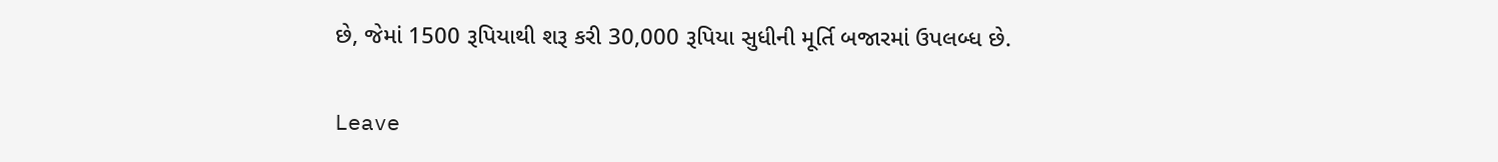છે, જેમાં 1500 રૂપિયાથી શરૂ કરી 30,000 રૂપિયા સુધીની મૂર્તિ બજારમાં ઉપલબ્ધ છે.

Leave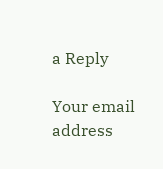a Reply

Your email address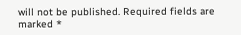will not be published. Required fields are marked *